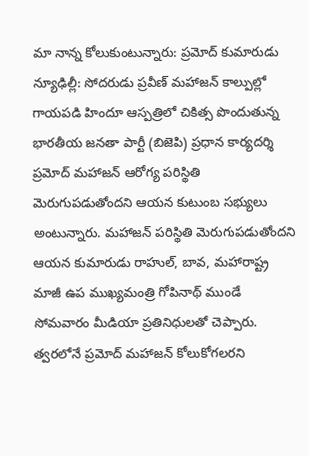మా నాన్న కోలుకుంటున్నారు: ప్రమోద్ కుమారుడు
న్యూఢిల్లీ: సోదరుడు ప్రవీణ్ మహాజన్ కాల్పుల్లో గాయపడి హిందూ ఆస్పత్రిలో చికిత్స పొందుతున్న భారతీయ జనతా పార్టీ (బిజెపి) ప్రధాన కార్యదర్శి ప్రమోద్ మహాజన్ ఆరోగ్య పరిస్థితి మెరుగుపడుతోందని ఆయన కుటుంబ సభ్యులు అంటున్నారు. మహాజన్ పరిస్థితి మెరుగుపడుతోందని ఆయన కుమారుడు రాహుల్, బావ, మహారాష్ట్ర మాజీ ఉప ముఖ్యమంత్రి గోపినాథ్ ముండే సోమవారం మీడియా ప్రతినిధులతో చెప్పారు. త్వరలోనే ప్రమోద్ మహాజన్ కోలుకోగలరని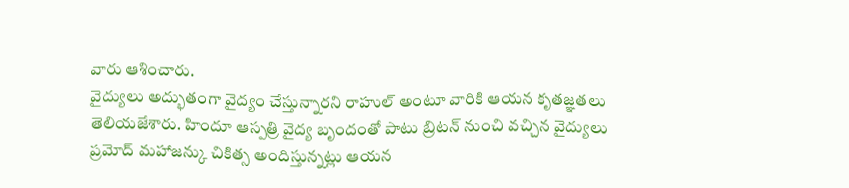వారు ఆశించారు.
వైద్యులు అద్భుతంగా వైద్యం చేస్తున్నారని రాహుల్ అంటూ వారికి ఆయన కృతజ్ఞతలు తెలియజేశారు. హిందూ ఆస్పత్రి వైద్య బృందంతో పాటు బ్రిటన్ నుంచి వచ్చిన వైద్యులు ప్రమోద్ మహాజన్కు చికిత్స అందిస్తున్నట్లు ఆయన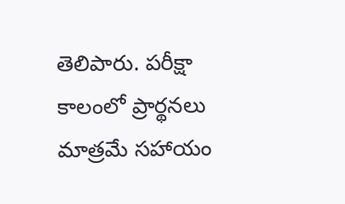తెలిపారు. పరీక్షా కాలంలో ప్రార్థనలు మాత్రమే సహాయం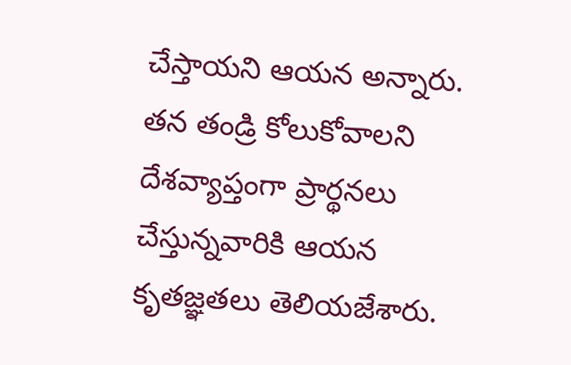చేస్తాయని ఆయన అన్నారు. తన తండ్రి కోలుకోవాలని దేశవ్యాప్తంగా ప్రార్థనలు చేస్తున్నవారికి ఆయన కృతజ్ఞతలు తెలియజేశారు.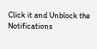Click it and Unblock the Notifications